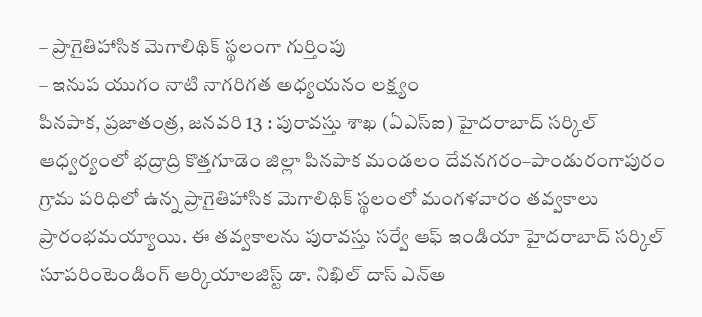– ప్రాగైతిహాసిక మెగాలిథిక్ స్థలంగా గుర్తింపు
– ఇనుప యుగం నాటి నాగరిగత అధ్యయనం లక్ష్యం
పినపాక, ప్రజాతంత్ర, జనవరి 13 : పురావస్తు శాఖ (ఏఎస్ఐ) హైదరాబాద్ సర్కిల్ ఆధ్వర్యంలో భద్రాద్రి కొత్తగూడెం జిల్లా పినపాక మండలం దేవనగరం–పాండురంగాపురం గ్రామ పరిధిలో ఉన్న ప్రాగైతిహాసిక మెగాలిథిక్ స్థలంలో మంగళవారం తవ్వకాలు ప్రారంభమయ్యాయి. ఈ తవ్వకాలను పురావస్తు సర్వే ఆఫ్ ఇండియా హైదరాబాద్ సర్కిల్ సూపరింటెండింగ్ ఆర్కియాలజిస్ట్ డా. నిఖిల్ దాస్ ఎన్అ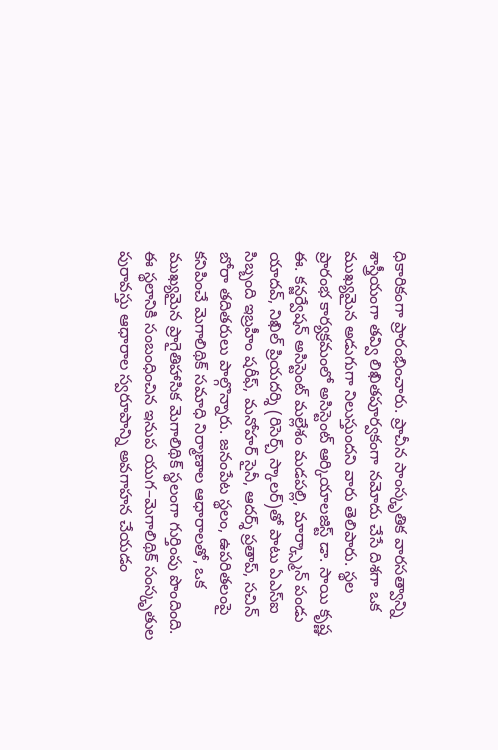ధికారికంగా ప్రారంభించారు. ప్రాచీన సాంస్కృతిక వారసత్వాన్ని శాస్త్రీయంగా తవ్వి లిఖితపూర్వకంగా నమోదు చేసే దిశగా ఒక ముఖ్యమైన అడుగుగా నిలుస్తుందని వారు తెలిపారు. స్థల ప్రారంభ కార్యక్రమంలో అసిస్టెంట్ ఆర్కియాలజిస్ట్ డా. సాయి కృష్ణ ఈ. కన్జర్వేషన్ అసిస్టెంట్ మల్లేశం మడపల్లి, మార్క్స్మాన్ పండు యాదవ్, నిఖిల్ ప్రియదర్శి (రిసెర్చ్ స్కాలర్)తో పాటు ఏఎస్ఐ సిబ్బంది ఇబ్రహీం షరీఫ్, మనోహర్ సైనీ, ఆదర్శ్ ప్రతాప్, సచిన్ బోరా తదితరులు పాల్గొన్నారు. జనంపేట స్థలం, ఉపరితలంపై కనిపించే మెగాలిథిక్ సమాధి నిర్మాణాల ఆధారాలతో, ఒక ముఖ్యమైన ప్రాగైతిహాసిక మెగాలిథిక్ స్థలంగా గుర్తింపు పొందింది.
ఈ స్థలానికి సంబంధించిన ఇనుప యుగ–మెగాలిథిక్ సంస్కృతుల పురావస్తు ఆధారాల స్వరూపాన్ని అవగాహన చేయడం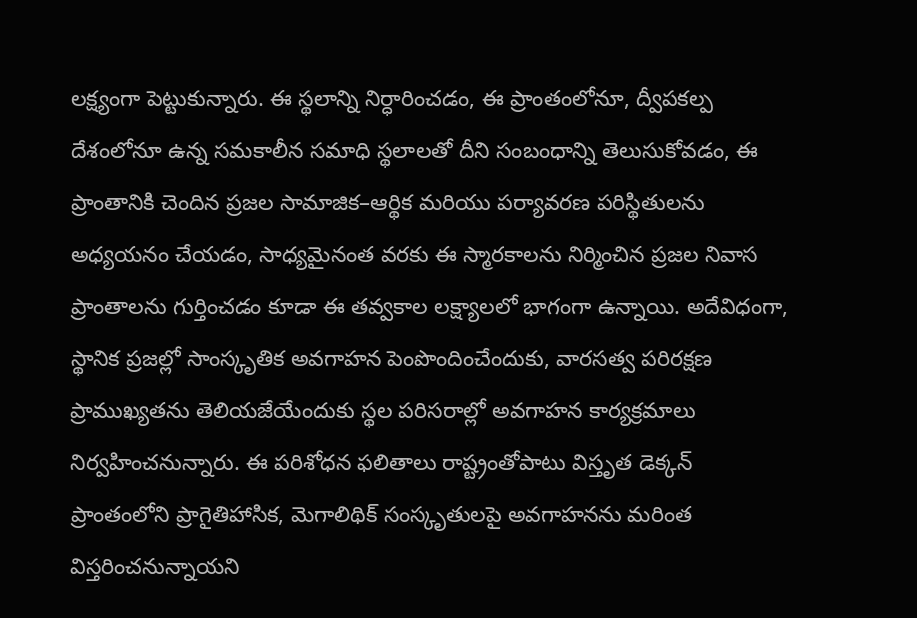లక్ష్యంగా పెట్టుకున్నారు. ఈ స్థలాన్ని నిర్ధారించడం, ఈ ప్రాంతంలోనూ, ద్వీపకల్ప దేశంలోనూ ఉన్న సమకాలీన సమాధి స్థలాలతో దీని సంబంధాన్ని తెలుసుకోవడం, ఈ ప్రాంతానికి చెందిన ప్రజల సామాజిక–ఆర్థిక మరియు పర్యావరణ పరిస్థితులను అధ్యయనం చేయడం, సాధ్యమైనంత వరకు ఈ స్మారకాలను నిర్మించిన ప్రజల నివాస ప్రాంతాలను గుర్తించడం కూడా ఈ తవ్వకాల లక్ష్యాలలో భాగంగా ఉన్నాయి. అదేవిధంగా, స్థానిక ప్రజల్లో సాంస్కృతిక అవగాహన పెంపొందించేందుకు, వారసత్వ పరిరక్షణ ప్రాముఖ్యతను తెలియజేయేందుకు స్థల పరిసరాల్లో అవగాహన కార్యక్రమాలు నిర్వహించనున్నారు. ఈ పరిశోధన ఫలితాలు రాష్ట్రంతోపాటు విస్తృత డెక్కన్ ప్రాంతంలోని ప్రాగైతిహాసిక, మెగాలిథిక్ సంస్కృతులపై అవగాహనను మరింత విస్తరించనున్నాయని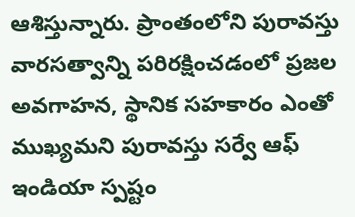ఆశిస్తున్నారు. ప్రాంతంలోని పురావస్తు వారసత్వాన్ని పరిరక్షించడంలో ప్రజల అవగాహన, స్థానిక సహకారం ఎంతో ముఖ్యమని పురావస్తు సర్వే ఆఫ్ ఇండియా స్పష్టం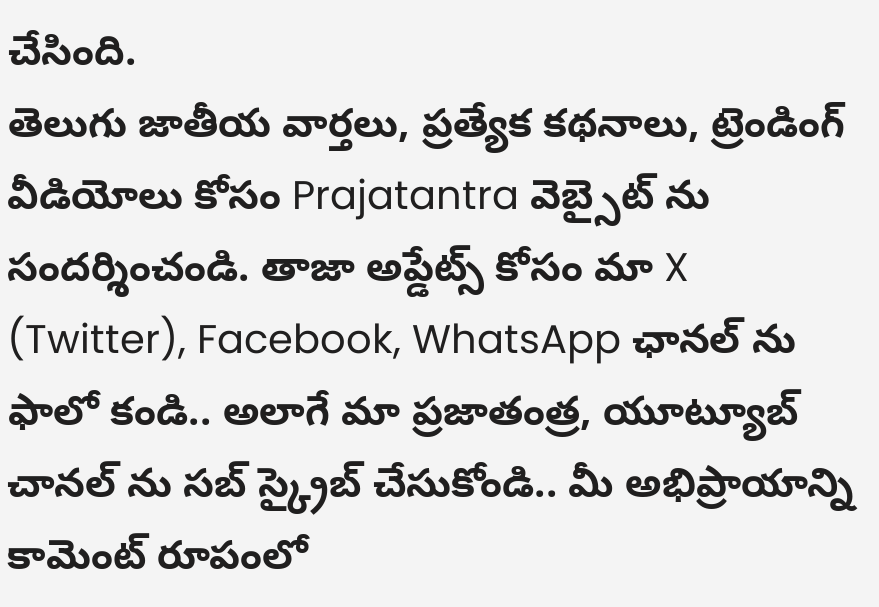చేసింది.
తెలుగు జాతీయ వార్తలు, ప్రత్యేక కథనాలు, ట్రెండింగ్ వీడియోలు కోసం Prajatantra వెబ్సైట్ ను సందర్శించండి. తాజా అప్డేట్స్ కోసం మా X (Twitter), Facebook, WhatsApp ఛానల్ ను ఫాలో కండి.. అలాగే మా ప్రజాతంత్ర, యూట్యూబ్ చానల్ ను సబ్ స్క్రైబ్ చేసుకోండి.. మీ అభిప్రాయాన్ని కామెంట్ రూపంలో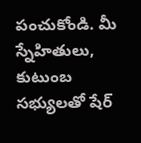పంచుకోండి. మీ స్నేహితులు, కుటుంబ సభ్యులతో షేర్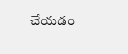చేయడం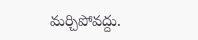మర్చిపోవద్దు.